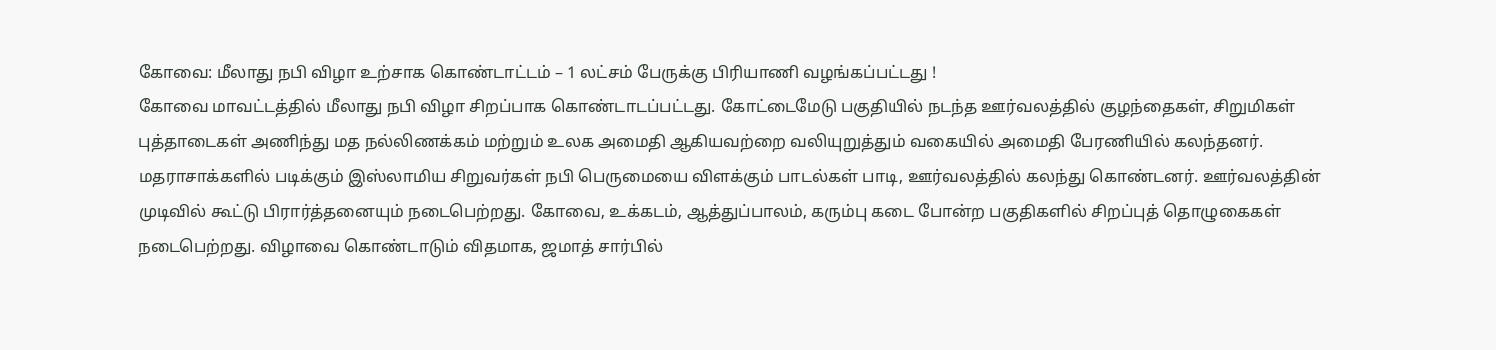கோவை: மீலாது நபி விழா உற்சாக கொண்டாட்டம் – 1 லட்சம் பேருக்கு பிரியாணி வழங்கப்பட்டது !
கோவை மாவட்டத்தில் மீலாது நபி விழா சிறப்பாக கொண்டாடப்பட்டது. கோட்டைமேடு பகுதியில் நடந்த ஊர்வலத்தில் குழந்தைகள், சிறுமிகள் புத்தாடைகள் அணிந்து மத நல்லிணக்கம் மற்றும் உலக அமைதி ஆகியவற்றை வலியுறுத்தும் வகையில் அமைதி பேரணியில் கலந்தனர். மதராசாக்களில் படிக்கும் இஸ்லாமிய சிறுவர்கள் நபி பெருமையை விளக்கும் பாடல்கள் பாடி, ஊர்வலத்தில் கலந்து கொண்டனர். ஊர்வலத்தின் முடிவில் கூட்டு பிரார்த்தனையும் நடைபெற்றது. கோவை, உக்கடம், ஆத்துப்பாலம், கரும்பு கடை போன்ற பகுதிகளில் சிறப்புத் தொழுகைகள் நடைபெற்றது. விழாவை கொண்டாடும் விதமாக, ஜமாத் சார்பில்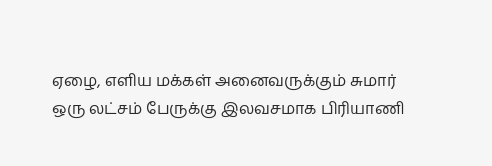ஏழை, எளிய மக்கள் அனைவருக்கும் சுமார் ஒரு லட்சம் பேருக்கு இலவசமாக பிரியாணி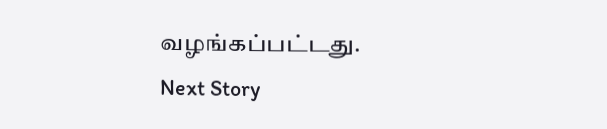வழங்கப்பட்டது.
Next Story